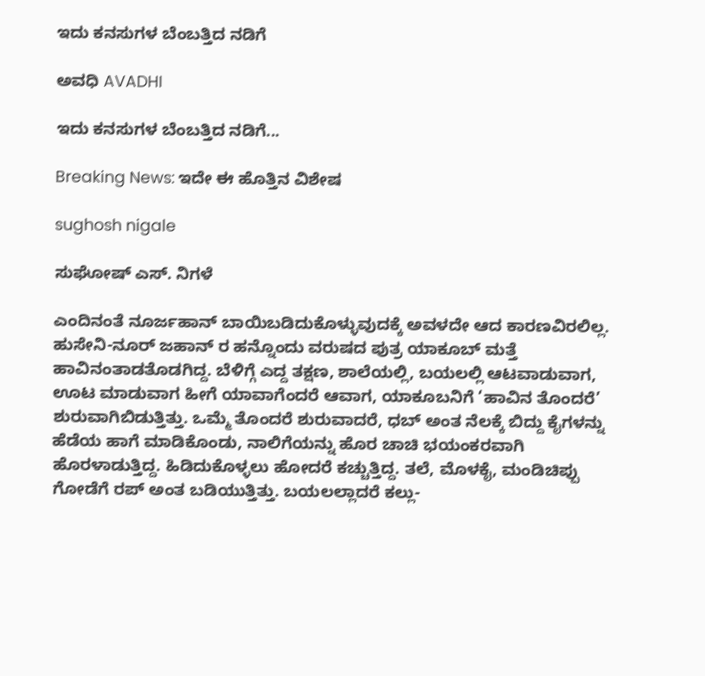ಇದು ಕನಸುಗಳ ಬೆಂಬತ್ತಿದ ನಡಿಗೆ‍

ಅವಧಿ AVADHI

ಇದು ಕನಸುಗಳ ಬೆಂಬತ್ತಿದ ನಡಿಗೆ...

Breaking News: ಇದೇ ಈ ಹೊತ್ತಿನ ವಿಶೇಷ

sughosh nigale

ಸುಘೋಷ್ ಎಸ್. ನಿಗಳೆ

ಎಂದಿನಂತೆ ನೂರ್ಜಹಾನ್ ಬಾಯಿಬಡಿದುಕೊಳ್ಳುವುದಕ್ಕೆ ಅವಳದೇ ಆದ ಕಾರಣವಿರಲಿಲ್ಲ. ಹುಸೇನಿ-ನೂರ್ ಜಹಾನ್ ರ ಹನ್ನೊಂದು ವರುಷದ ಪುತ್ರ ಯಾಕೂಬ್ ಮತ್ತೆ ಹಾವಿನಂತಾಡತೊಡಗಿದ್ದ. ಬೆಳಿಗ್ಗೆ ಎದ್ದ ತಕ್ಷಣ, ಶಾಲೆಯಲ್ಲಿ, ಬಯಲಲ್ಲಿ ಆಟವಾಡುವಾಗ, ಊಟ ಮಾಡುವಾಗ ಹೀಗೆ ಯಾವಾಗೆಂದರೆ ಆವಾಗ, ಯಾಕೂಬನಿಗೆ ‘ಹಾವಿನ ತೊಂದರೆ’ ಶುರುವಾಗಿಬಿಡುತ್ತಿತ್ತು. ಒಮ್ಮೆ ತೊಂದರೆ ಶುರುವಾದರೆ, ಧಬ್ ಅಂತ ನೆಲಕ್ಕೆ ಬಿದ್ದು ಕೈಗಳನ್ನು ಹೆಡೆಯ ಹಾಗೆ ಮಾಡಿಕೊಂಡು, ನಾಲಿಗೆಯನ್ನು ಹೊರ ಚಾಚಿ ಭಯಂಕರವಾಗಿ ಹೊರಳಾಡುತ್ತಿದ್ದ. ಹಿಡಿದುಕೊಳ್ಳಲು ಹೋದರೆ ಕಚ್ಚುತ್ತಿದ್ದ. ತಲೆ, ಮೊಳಕೈ, ಮಂಡಿಚಿಪ್ಪು ಗೋಡೆಗೆ ರಪ್ ಅಂತ ಬಡಿಯುತ್ತಿತ್ತು. ಬಯಲಲ್ಲಾದರೆ ಕಲ್ಲು-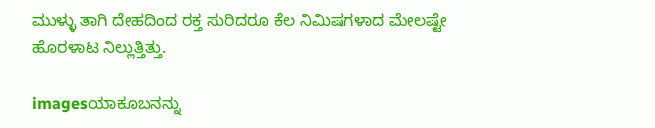ಮುಳ್ಳು ತಾಗಿ ದೇಹದಿಂದ ರಕ್ತ ಸುರಿದರೂ ಕೆಲ ನಿಮಿಷಗಳಾದ ಮೇಲಷ್ಟೇ ಹೊರಳಾಟ ನಿಲ್ಲುತ್ತಿತ್ತು.

imagesಯಾಕೂಬನನ್ನು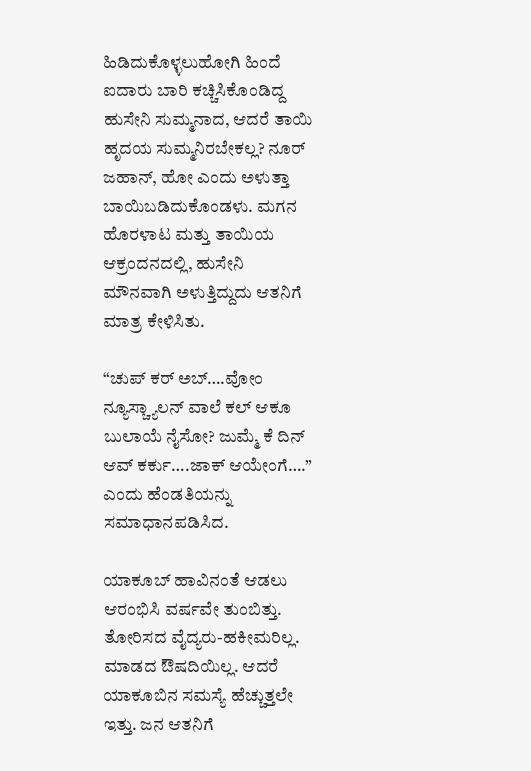ಹಿಡಿದುಕೊಳ್ಳಲುಹೋಗಿ ಹಿಂದೆ ಐದಾರು ಬಾರಿ ಕಚ್ಚಿಸಿಕೊಂಡಿದ್ದ ಹುಸೇನಿ ಸುಮ್ಮನಾದ, ಆದರೆ ತಾಯಿ ಹೃದಯ ಸುಮ್ಮನಿರಬೇಕಲ್ಲ? ನೂರ್ ಜಹಾನ್, ಹೋ ಎಂದು ಅಳುತ್ತಾ ಬಾಯಿಬಡಿದುಕೊಂಡಳು. ಮಗನ ಹೊರಳಾಟ ಮತ್ತು ತಾಯಿಯ ಆಕ್ರಂದನದಲ್ಲಿ, ಹುಸೇನಿ ಮೌನವಾಗಿ ಅಳುತ್ತಿದ್ದುದು ಆತನಿಗೆ ಮಾತ್ರ ಕೇಳಿಸಿತು.

“ಚುಪ್ ಕರ್ ಅಬ್….ವೋಂ ನ್ಯೂಸ್ಚ್ಯಾಲನ್ ವಾಲೆ ಕಲ್ ಆಕೂ ಬುಲಾಯೆ ನೈಸೋ? ಜುಮ್ಮೆ ಕೆ ದಿನ್ ಆವ್ ಕರ್ಕು….ಜಾಕ್ ಆಯೇಂಗೆ….”  ಎಂದು ಹೆಂಡತಿಯನ್ನು ಸಮಾಧಾನಪಡಿಸಿದ.

ಯಾಕೂಬ್ ಹಾವಿನಂತೆ ಆಡಲು ಆರಂಭಿಸಿ ವರ್ಷವೇ ತುಂಬಿತ್ತು. ತೋರಿಸದ ವೈದ್ಯರು-ಹಕೀಮರಿಲ್ಲ. ಮಾಡದ ಔಷದಿಯಿಲ್ಲ. ಆದರೆ ಯಾಕೂಬಿನ ಸಮಸ್ಯೆ ಹೆಚ್ಚುತ್ತಲೇ ಇತ್ತು. ಜನ ಆತನಿಗೆ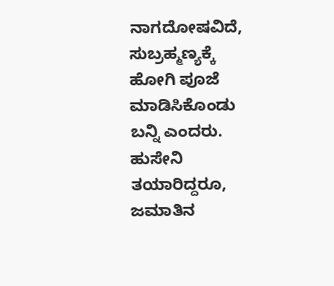ನಾಗದೋಷವಿದೆ, ಸುಬ್ರಹ್ಮಣ್ಯಕ್ಕೆ ಹೋಗಿ ಪೂಜೆ ಮಾಡಿಸಿಕೊಂಡು ಬನ್ನಿ ಎಂದರು. ಹುಸೇನಿ ತಯಾರಿದ್ದರೂ, ಜಮಾತಿನ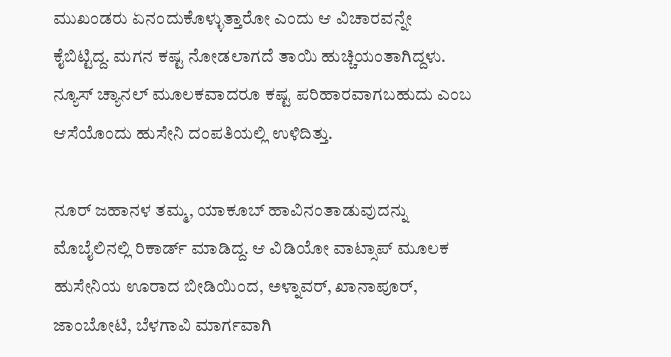ಮುಖಂಡರು ಏನಂದುಕೊಳ್ಳುತ್ತಾರೋ ಎಂದು ಆ ವಿಚಾರವನ್ನೇ ಕೈಬಿಟ್ಟಿದ್ದ. ಮಗನ ಕಷ್ಟ ನೋಡಲಾಗದೆ ತಾಯಿ ಹುಚ್ಚಿಯಂತಾಗಿದ್ದಳು. ನ್ಯೂಸ್ ಚ್ಯಾನಲ್ ಮೂಲಕವಾದರೂ ಕಷ್ಟ ಪರಿಹಾರವಾಗಬಹುದು ಎಂಬ ಆಸೆಯೊಂದು ಹುಸೇನಿ ದಂಪತಿಯಲ್ಲಿ ಉಳಿದಿತ್ತು.

ನೂರ್ ಜಹಾನಳ ತಮ್ಮ, ಯಾಕೂಬ್ ಹಾವಿನಂತಾಡುವುದನ್ನು ಮೊಬೈಲಿನಲ್ಲಿ ರಿಕಾರ್ಡ್ ಮಾಡಿದ್ದ. ಆ ವಿಡಿಯೋ ವಾಟ್ಸಾಪ್ ಮೂಲಕ ಹುಸೇನಿಯ ಊರಾದ ಬೀಡಿಯಿಂದ, ಅಳ್ನಾವರ್, ಖಾನಾಪೂರ್, ಜಾಂಬೋಟಿ, ಬೆಳಗಾವಿ ಮಾರ್ಗವಾಗಿ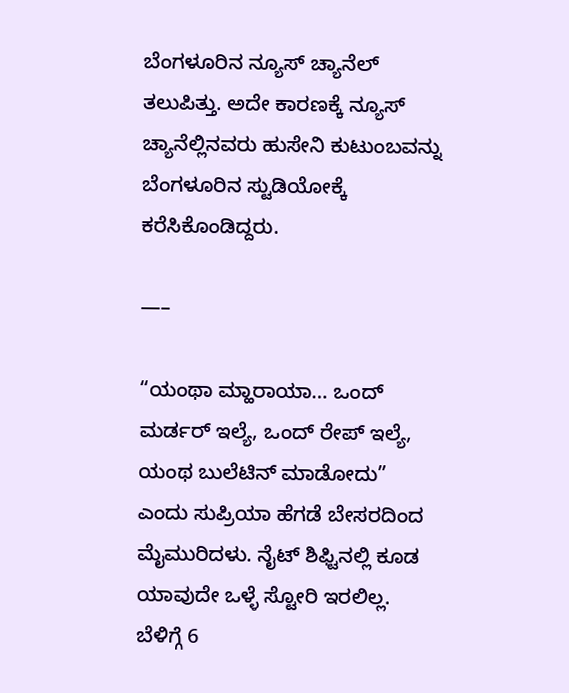ಬೆಂಗಳೂರಿನ ನ್ಯೂಸ್ ಚ್ಯಾನೆಲ್ ತಲುಪಿತ್ತು. ಅದೇ ಕಾರಣಕ್ಕೆ ನ್ಯೂಸ್ ಚ್ಯಾನೆಲ್ಲಿನವರು ಹುಸೇನಿ ಕುಟುಂಬವನ್ನು ಬೆಂಗಳೂರಿನ ಸ್ಟುಡಿಯೋಕ್ಕೆ ಕರೆಸಿಕೊಂಡಿದ್ದರು.

—–

“ಯಂಥಾ ಮ್ಹಾರಾಯಾ… ಒಂದ್ ಮರ್ಡರ್ ಇಲ್ಯೆ, ಒಂದ್ ರೇಪ್ ಇಲ್ಯೆ, ಯಂಥ ಬುಲೆಟಿನ್ ಮಾಡೋದು” ಎಂದು ಸುಪ್ರಿಯಾ ಹೆಗಡೆ ಬೇಸರದಿಂದ ಮೈಮುರಿದಳು. ನೈಟ್ ಶಿಫ್ಟಿನಲ್ಲಿ ಕೂಡ ಯಾವುದೇ ಒಳ್ಳೆ ಸ್ಟೋರಿ ಇರಲಿಲ್ಲ. ಬೆಳಿಗ್ಗೆ 6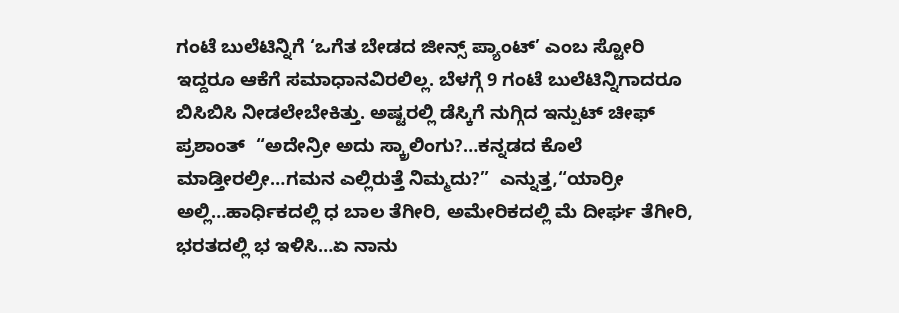ಗಂಟೆ ಬುಲೆಟಿನ್ನಿಗೆ ‘ಒಗೆತ ಬೇಡದ ಜೀನ್ಸ್ ಪ್ಯಾಂಟ್’ ಎಂಬ ಸ್ಟೋರಿ ಇದ್ದರೂ ಆಕೆಗೆ ಸಮಾಧಾನವಿರಲಿಲ್ಲ. ಬೆಳಗ್ಗೆ 9 ಗಂಟೆ ಬುಲೆಟಿನ್ನಿಗಾದರೂ ಬಿಸಿಬಿಸಿ ನೀಡಲೇಬೇಕಿತ್ತು. ಅಷ್ಟರಲ್ಲಿ ಡೆಸ್ಕಿಗೆ ನುಗ್ಗಿದ ಇನ್ಪುಟ್ ಚೀಫ್ ಪ್ರಶಾಂತ್  “ಅದೇನ್ರೀ ಅದು ಸ್ಕ್ರಾಲಿಂಗು?…ಕನ್ನಡದ ಕೊಲೆ ಮಾಡ್ತೀರಲ್ರೀ…ಗಮನ ಎಲ್ಲಿರುತ್ತೆ ನಿಮ್ಮದು?”  ಎನ್ನುತ್ತ,“ಯಾರ್ರೀ ಅಲ್ಲಿ…ಹಾರ್ಧಿಕದಲ್ಲಿ ಧ ಬಾಲ ತೆಗೀರಿ, ಅಮೇರಿಕದಲ್ಲಿ ಮೆ ದೀರ್ಘ ತೆಗೀರಿ, ಭರತದಲ್ಲಿ ಭ ಇಳಿಸಿ…ಏ ನಾನು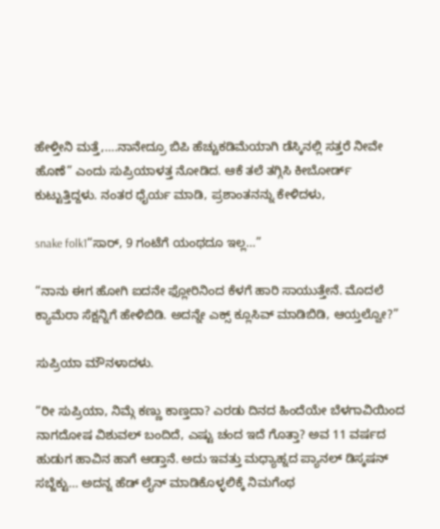ಹೇಳ್ತೀನಿ ಮತ್ತೆ,….ನಾನೇದ್ರೂ ಬಿಪಿ ಹೆಚ್ಚುಕಡಿಮೆಯಾಗಿ ಡೆಸ್ಕಿನಲ್ಲಿ ಸತ್ತರೆ ನೀವೇ ಹೊಣೆ” ಎಂದು ಸುಪ್ರಿಯಾಳತ್ತ ನೋಡಿದ. ಆಕೆ ತಲೆ ತಗ್ಗಿಸಿ ಕೀಬೋರ್ಡ್ ಕುಟ್ಟುತ್ತಿದ್ದಳು. ನಂತರ ಧೈರ್ಯ ಮಾಡಿ, ಪ್ರಶಾಂತನನ್ನು ಕೇಳಿದಳು,

snake folk1“ಸಾರ್, 9 ಗಂಟೆಗೆ ಯಂಥದೂ ಇಲ್ಲ…”

“ನಾನು ಈಗ ಹೋಗಿ ಐದನೇ ಫ್ಲೋರಿನಿಂದ ಕೆಳಗೆ ಹಾರಿ ಸಾಯುತ್ತೇನೆ. ಮೊದಲೆ ಕ್ಯಾಮೆರಾ ಸೆಕ್ಷನ್ನಿಗೆ ಹೇಳಿಬಿಡಿ. ಅದನ್ನೇ ಎಕ್ಸ್ ಕ್ಲೂಸಿವ್ ಮಾಡಿಬಿಡಿ, ಆಯ್ತಲ್ವೋ?”

ಸುಪ್ರಿಯಾ ಮೌನಳಾದಳು.

“ರೀ ಸುಪ್ರಿಯಾ, ನಿಮ್ಗೆ ಕಣ್ಣು ಕಾಣ್ತದಾ? ಎರಡು ದಿನದ ಹಿಂದೆಯೇ ಬೆಳಗಾವಿಯಿಂದ ನಾಗದೋಷ ವಿಶುವಲ್ ಬಂದಿದೆ, ಎಷ್ಟು ಚಂದ ಇದೆ ಗೊತ್ತಾ? ಅವ 11 ವರ್ಷದ ಹುಡುಗ ಹಾವಿನ ಹಾಗೆ ಆಡ್ತಾನೆ. ಅದು ಇವತ್ತು ಮಧ್ಯಾಹ್ನದ ಪ್ಯಾನಲ್ ಡಿಸ್ಕಷನ್ ಸಬ್ಜೆಕ್ಟು… ಅದನ್ನ ಹೆಡ್ ಲೈನ್ ಮಾಡಿಕೊಳ್ಳಲಿಕ್ಕೆ ನಿಮಗೆಂಥ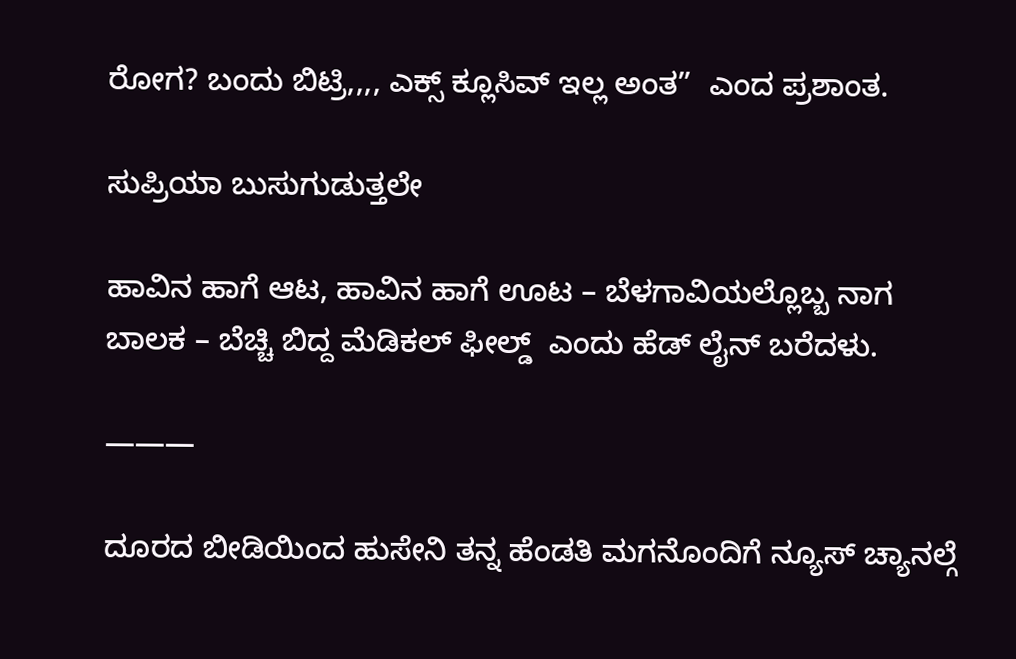ರೋಗ? ಬಂದು ಬಿಟ್ರಿ,,,, ಎಕ್ಸ್ ಕ್ಲೂಸಿವ್ ಇಲ್ಲ ಅಂತ”  ಎಂದ ಪ್ರಶಾಂತ.

ಸುಪ್ರಿಯಾ ಬುಸುಗುಡುತ್ತಲೇ

ಹಾವಿನ ಹಾಗೆ ಆಟ, ಹಾವಿನ ಹಾಗೆ ಊಟ – ಬೆಳಗಾವಿಯಲ್ಲೊಬ್ಬ ನಾಗ ಬಾಲಕ – ಬೆಚ್ಚಿ ಬಿದ್ದ ಮೆಡಿಕಲ್ ಫೀಲ್ಡ್  ಎಂದು ಹೆಡ್ ಲೈನ್ ಬರೆದಳು.

———

ದೂರದ ಬೀಡಿಯಿಂದ ಹುಸೇನಿ ತನ್ನ ಹೆಂಡತಿ ಮಗನೊಂದಿಗೆ ನ್ಯೂಸ್ ಚ್ಯಾನಲ್ಗೆ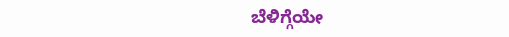ಬೆಳಿಗ್ಗೆಯೇ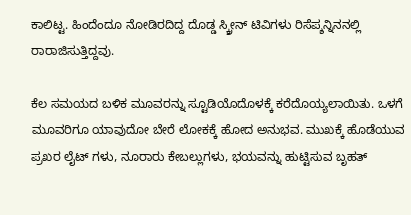ಕಾಲಿಟ್ಟ. ಹಿಂದೆಂದೂ ನೋಡಿರದಿದ್ದ ದೊಡ್ಡ ಸ್ಕ್ರೀನ್ ಟಿವಿಗಳು ರಿಸೆಪ್ಶನ್ನಿನನಲ್ಲಿ ರಾರಾಜಿಸುತ್ತಿದ್ದವು.

ಕೆಲ ಸಮಯದ ಬಳಿಕ ಮೂವರನ್ನು ಸ್ಟೂಡಿಯೊದೊಳಕ್ಕೆ ಕರೆದೊಯ್ಯಲಾಯಿತು. ಒಳಗೆ ಮೂವರಿಗೂ ಯಾವುದೋ ಬೇರೆ ಲೋಕಕ್ಕೆ ಹೋದ ಅನುಭವ. ಮುಖಕ್ಕೆ ಹೊಡೆಯುವ ಪ್ರಖರ ಲೈಟ್ ಗಳು, ನೂರಾರು ಕೇಬಲ್ಲುಗಳು, ಭಯವನ್ನು ಹುಟ್ಟಿಸುವ ಬೃಹತ್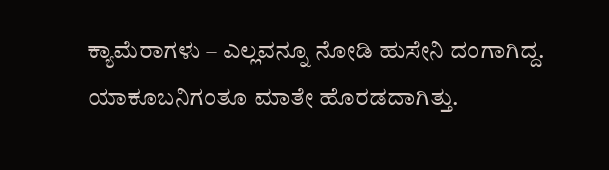ಕ್ಯಾಮೆರಾಗಳು – ಎಲ್ಲವನ್ನೂ ನೋಡಿ ಹುಸೇನಿ ದಂಗಾಗಿದ್ದ. ಯಾಕೂಬನಿಗಂತೂ ಮಾತೇ ಹೊರಡದಾಗಿತ್ತು.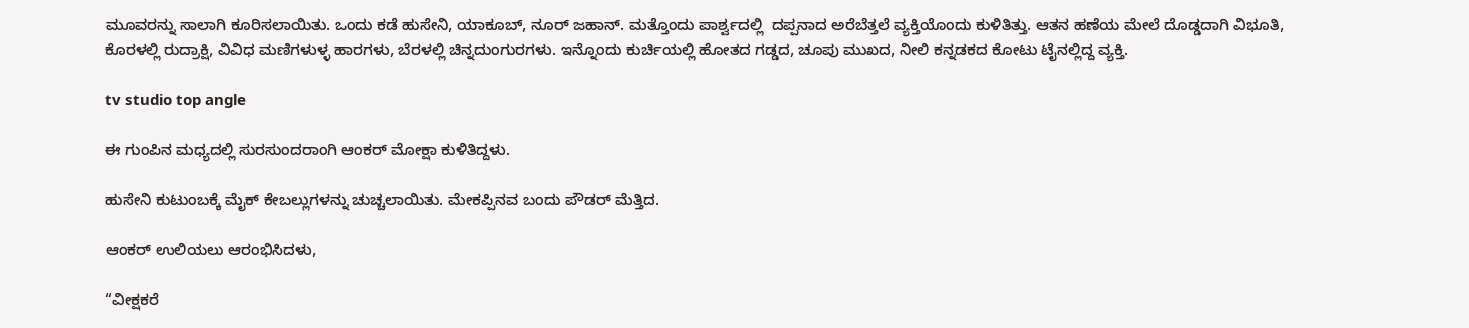ಮೂವರನ್ನು ಸಾಲಾಗಿ ಕೂರಿಸಲಾಯಿತು. ಒಂದು ಕಡೆ ಹುಸೇನಿ, ಯಾಕೂಬ್, ನೂರ್ ಜಹಾನ್. ಮತ್ತೊಂದು ಪಾರ್ಶ್ವದಲ್ಲಿ  ದಪ್ಪನಾದ ಅರೆಬೆತ್ತಲೆ ವ್ಯಕ್ತಿಯೊಂದು ಕುಳಿತಿತ್ತು. ಆತನ ಹಣೆಯ ಮೇಲೆ ದೊಡ್ಡದಾಗಿ ವಿಭೂತಿ, ಕೊರಳಲ್ಲಿ ರುದ್ರಾಕ್ಷಿ, ವಿವಿಧ ಮಣಿಗಳುಳ್ಳ ಹಾರಗಳು, ಬೆರಳಲ್ಲಿ ಚಿನ್ನದುಂಗುರಗಳು. ಇನ್ನೊಂದು ಕುರ್ಚಿಯಲ್ಲಿ ಹೋತದ ಗಡ್ಡದ, ಚೂಪು ಮುಖದ, ನೀಲಿ ಕನ್ನಡಕದ ಕೋಟು ಟೈನಲ್ಲಿದ್ದ ವ್ಯಕ್ತಿ.

tv studio top angle

ಈ ಗುಂಪಿನ ಮಧ್ಯದಲ್ಲಿ ಸುರಸುಂದರಾಂಗಿ ಆಂಕರ್ ಮೋಕ್ಷಾ ಕುಳಿತಿದ್ದಳು.

ಹುಸೇನಿ ಕುಟುಂಬಕ್ಕೆ ಮೈಕ್ ಕೇಬಲ್ಲುಗಳನ್ನು ಚುಚ್ಚಲಾಯಿತು. ಮೇಕಪ್ಪಿನವ ಬಂದು ಪೌಡರ್ ಮೆತ್ತಿದ.

ಆಂಕರ್ ಉಲಿಯಲು ಆರಂಭಿಸಿದಳು,

“ವೀಕ್ಷಕರೆ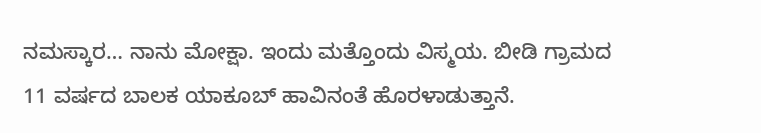ನಮಸ್ಕಾರ… ನಾನು ಮೋಕ್ಷಾ. ಇಂದು ಮತ್ತೊಂದು ವಿಸ್ಮಯ. ಬೀಡಿ ಗ್ರಾಮದ 11 ವರ್ಷದ ಬಾಲಕ ಯಾಕೂಬ್ ಹಾವಿನಂತೆ ಹೊರಳಾಡುತ್ತಾನೆ.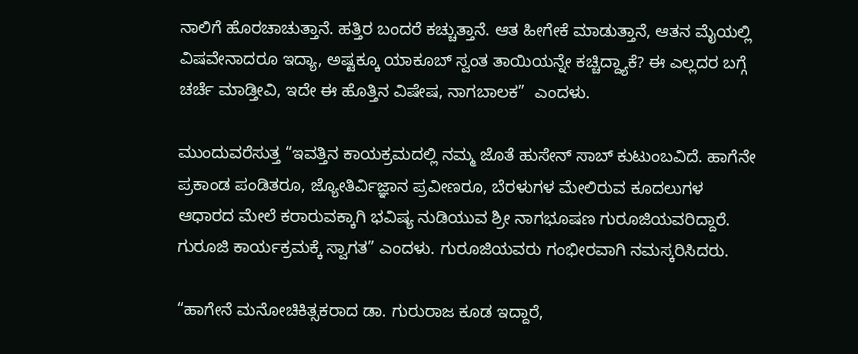ನಾಲಿಗೆ ಹೊರಚಾಚುತ್ತಾನೆ. ಹತ್ತಿರ ಬಂದರೆ ಕಚ್ಚುತ್ತಾನೆ. ಆತ ಹೀಗೇಕೆ ಮಾಡುತ್ತಾನೆ, ಆತನ ಮೈಯಲ್ಲಿ ವಿಷವೇನಾದರೂ ಇದ್ಯಾ, ಅಷ್ಟಕ್ಕೂ ಯಾಕೂಬ್ ಸ್ವಂತ ತಾಯಿಯನ್ನೇ ಕಚ್ಚಿದ್ದ್ಯಾಕೆ? ಈ ಎಲ್ಲದರ ಬಗ್ಗೆ ಚರ್ಚೆ ಮಾಡ್ತೀವಿ, ಇದೇ ಈ ಹೊತ್ತಿನ ವಿಷೇಷ, ನಾಗಬಾಲಕ”  ಎಂದಳು.

ಮುಂದುವರೆಸುತ್ತ “ಇವತ್ತಿನ ಕಾಯಕ್ರಮದಲ್ಲಿ ನಮ್ಮ ಜೊತೆ ಹುಸೇನ್ ಸಾಬ್ ಕುಟುಂಬವಿದೆ. ಹಾಗೆನೇ ಪ್ರಕಾಂಡ ಪಂಡಿತರೂ, ಜ್ಯೋತಿರ್ವಿಜ್ಞಾನ ಪ್ರವೀಣರೂ, ಬೆರಳುಗಳ ಮೇಲಿರುವ ಕೂದಲುಗಳ ಆಧಾರದ ಮೇಲೆ ಕರಾರುವಕ್ಕಾಗಿ ಭವಿಷ್ಯ ನುಡಿಯುವ ಶ್ರೀ ನಾಗಭೂಷಣ ಗುರೂಜಿಯವರಿದ್ದಾರೆ. ಗುರೂಜಿ ಕಾರ್ಯಕ್ರಮಕ್ಕೆ ಸ್ವಾಗತ” ಎಂದಳು. ಗುರೂಜಿಯವರು ಗಂಭೀರವಾಗಿ ನಮಸ್ಕರಿಸಿದರು.

“ಹಾಗೇನೆ ಮನೋಚಿಕಿತ್ಸಕರಾದ ಡಾ. ಗುರುರಾಜ ಕೂಡ ಇದ್ದಾರೆ,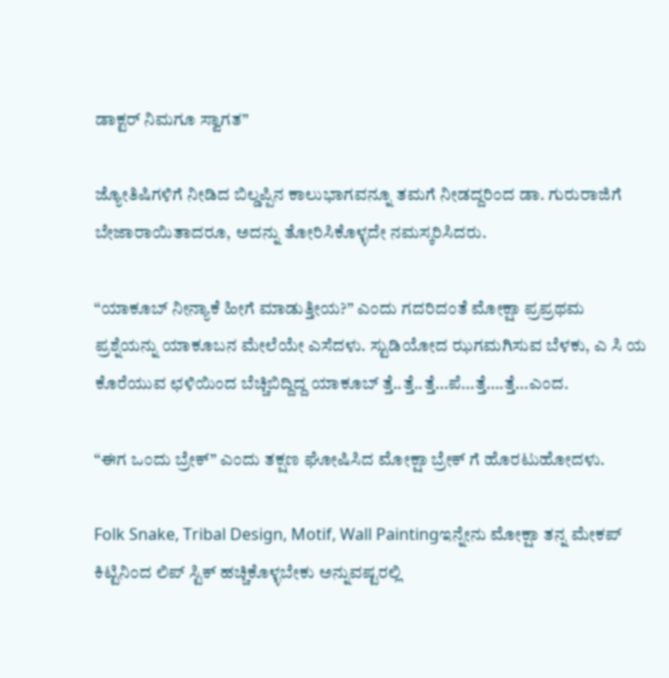ಡಾಕ್ಟರ್ ನಿಮಗೂ ಸ್ವಾಗತ”

ಜ್ಯೋತಿಷಿಗಳಿಗೆ ನೀಡಿದ ಬಿಲ್ಡಪ್ಪಿನ ಕಾಲುಭಾಗವನ್ನೂ ತಮಗೆ ನೀಡದ್ದರಿಂದ ಡಾ. ಗುರುರಾಜಿಗೆ ಬೇಜಾರಾಯಿತಾದರೂ, ಅದನ್ನು ತೋರಿಸಿಕೊಳ್ಳದೇ ನಮಸ್ಕರಿಸಿದರು.

“ಯಾಕೂಬ್ ನೀನ್ಯಾಕೆ ಹೀಗೆ ಮಾಡುತ್ತೀಯ?” ಎಂದು ಗದರಿದಂತೆ ಮೋಕ್ಷಾ ಪ್ರಪ್ರಥಮ ಪ್ರಶ್ನೆಯನ್ನು ಯಾಕೂಬನ ಮೇಲೆಯೇ ಎಸೆದಳು. ಸ್ಟುಡಿಯೋದ ಝಗಮಗಿಸುವ ಬೆಳಕು, ಎ ಸಿ ಯ ಕೊರೆಯುವ ಛಳಿಯಿಂದ ಬೆಚ್ಚಿಬಿದ್ದಿದ್ದ ಯಾಕೂಬ್ ತ್ತೆ..ತ್ತೆ..ತ್ತೆ…ಪೆ…ತ್ತೆ….ತ್ತೆ…ಎಂದ.

“ಈಗ ಒಂದು ಬ್ರೇಕ್” ಎಂದು ತಕ್ಷಣ ಘೋಷಿಸಿದ ಮೋಕ್ಷಾ ಬ್ರೇಕ್ ಗೆ ಹೊರಟುಹೋದಳು.

Folk Snake, Tribal Design, Motif, Wall Paintingಇನ್ನೇನು ಮೋಕ್ಷಾ ತನ್ನ ಮೇಕಪ್ ಕಿಟ್ಟಿನಿಂದ ಲಿಪ್ ಸ್ಟಿಕ್ ಹಚ್ಚಿಕೊಳ್ಳಬೇಕು ಅನ್ನುವಷ್ಟರಲ್ಲಿ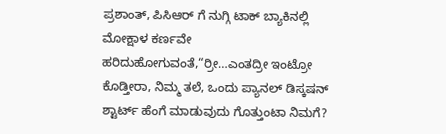ಪ್ರಶಾಂತ್, ಪಿಸಿಆರ್ ಗೆ ನುಗ್ಗಿ ಟಾಕ್ ಬ್ಯಾಕಿನಲ್ಲಿ ಮೋಕ್ಷಾಳ ಕರ್ಣವೇ ಹರಿದುಹೋಗುವಂತೆ,“ರ್ರೀ…ಎಂತದ್ರೀ ಇಂಟ್ರೋ ಕೊಡ್ತೀರಾ, ನಿಮ್ಮ ತಲೆ, ಒಂದು ಪ್ಯಾನಲ್ ಡಿಸ್ಕಷನ್ ಶ್ಟಾರ್ಟ್ ಹೆಂಗೆ ಮಾಡುವುದು ಗೊತ್ತುಂಟಾ ನಿಮಗೆ?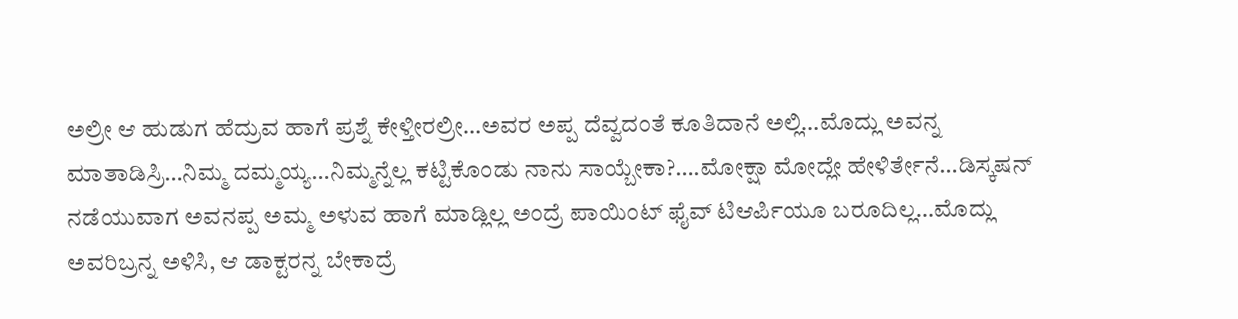ಅಲ್ರೀ ಆ ಹುಡುಗ ಹೆದ್ರುವ ಹಾಗೆ ಪ್ರಶ್ನೆ ಕೇಳ್ತೀರಲ್ರೀ…ಅವರ ಅಪ್ಪ ದೆವ್ವದಂತೆ ಕೂತಿದಾನೆ ಅಲ್ಲಿ…ಮೊದ್ಲು ಅವನ್ನ ಮಾತಾಡಿಸ್ರಿ…ನಿಮ್ಮ ದಮ್ಮಯ್ಯ…ನಿಮ್ಮನ್ನೆಲ್ಲ ಕಟ್ಟಿಕೊಂಡು ನಾನು ಸಾಯ್ಬೇಕಾ?….ಮೋಕ್ಷಾ ಮೋದ್ಲೇ ಹೇಳಿರ್ತೇನೆ…ಡಿಸ್ಕಷನ್ ನಡೆಯುವಾಗ ಅವನಪ್ಪ ಅಮ್ಮ ಅಳುವ ಹಾಗೆ ಮಾಡ್ಲಿಲ್ಲ ಅಂದ್ರೆ ಪಾಯಿಂಟ್ ಫೈವ್ ಟಿಆರ್ಪಿಯೂ ಬರೂದಿಲ್ಲ…ಮೊದ್ಲು ಅವರಿಬ್ರನ್ನ ಅಳಿಸಿ, ಆ ಡಾಕ್ಟರನ್ನ ಬೇಕಾದ್ರೆ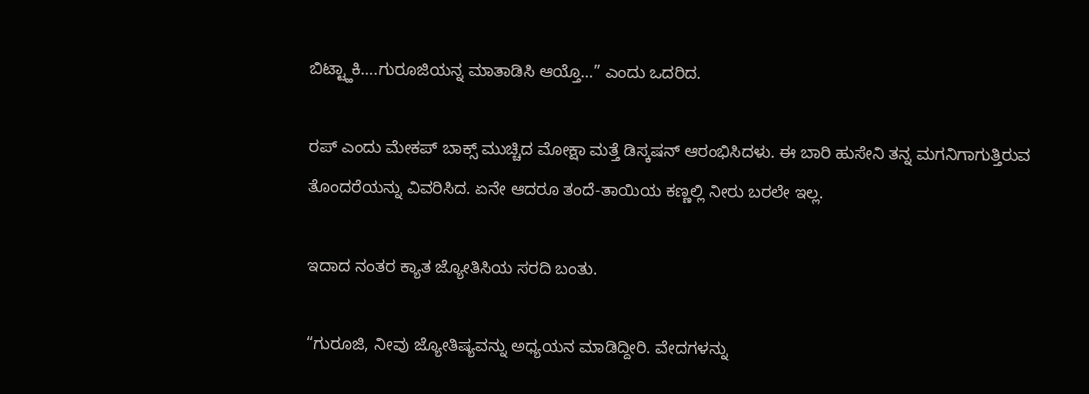ಬಿಟ್ಟ್ಹಾಕಿ….ಗುರೂಜಿಯನ್ನ ಮಾತಾಡಿಸಿ ಆಯ್ತೊ…” ಎಂದು ಒದರಿದ.

ರಪ್ ಎಂದು ಮೇಕಪ್ ಬಾಕ್ಸ್ ಮುಚ್ಚಿದ ಮೋಕ್ಷಾ ಮತ್ತೆ ಡಿಸ್ಕಷನ್ ಆರಂಭಿಸಿದಳು. ಈ ಬಾರಿ ಹುಸೇನಿ ತನ್ನ ಮಗನಿಗಾಗುತ್ತಿರುವ ತೊಂದರೆಯನ್ನು ವಿವರಿಸಿದ. ಏನೇ ಆದರೂ ತಂದೆ-ತಾಯಿಯ ಕಣ್ಣಲ್ಲಿ ನೀರು ಬರಲೇ ಇಲ್ಲ.

ಇದಾದ ನಂತರ ಕ್ಯಾತ ಜ್ಯೋತಿಸಿಯ ಸರದಿ ಬಂತು.

“ಗುರೂಜಿ, ನೀವು ಜ್ಯೋತಿಷ್ಯವನ್ನು ಅಧ್ಯಯನ ಮಾಡಿದ್ದೀರಿ. ವೇದಗಳನ್ನು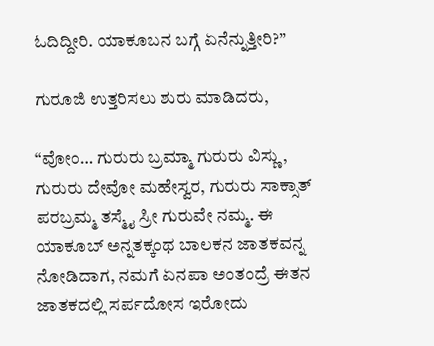ಓದಿದ್ದೀರಿ. ಯಾಕೂಬನ ಬಗ್ಗೆ ಏನೆನ್ನುತ್ತೀರಿ?”

ಗುರೂಜಿ ಉತ್ತರಿಸಲು ಶುರು ಮಾಡಿದರು,

“ವೋಂ… ಗುರುರು ಬ್ರಮ್ಮಾ ಗುರುರು ವಿಸ್ಣು, ಗುರುರು ದೇವೋ ಮಹೇಸ್ವರ, ಗುರುರು ಸಾಕ್ಸಾತ್ ಪರಬ್ರಮ್ಮ ತಸ್ಮೈ ಸ್ರೀ ಗುರುವೇ ನಮ್ಮ. ಈ ಯಾಕೂಬ್ ಅನ್ನತಕ್ಕಂಥ ಬಾಲಕನ ಜಾತಕವನ್ನ ನೋಡಿದಾಗ, ನಮಗೆ ಏನಪಾ ಅಂತಂದ್ರೆ ಈತನ ಜಾತಕದಲ್ಲಿ ಸರ್ಪದೋಸ ಇರೋದು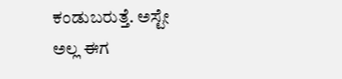ಕಂಡುಬರುತ್ತೆ. ಅಸ್ಟೇ ಅಲ್ಲ ಈಗ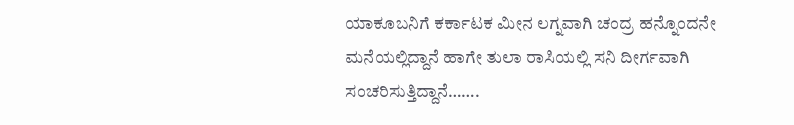ಯಾಕೂಬನಿಗೆ ಕರ್ಕಾಟಕ ಮೀನ ಲಗ್ನವಾಗಿ ಚಂದ್ರ ಹನ್ನೊಂದನೇ ಮನೆಯಲ್ಲಿದ್ದಾನೆ ಹಾಗೇ ತುಲಾ ರಾಸಿಯಲ್ಲಿ ಸನಿ ದೀರ್ಗವಾಗಿ ಸಂಚರಿಸುತ್ತಿದ್ದಾನೆ…….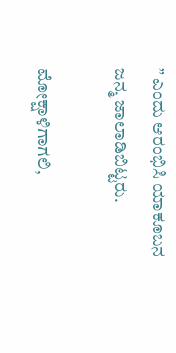” ಎಂದು ಆರಂಭಿಸಿ ಯಾಕೂಬನ ಜನ್ಮ ಜಾಲಾಡಿಬಿಟ್ಟರು.

ಮೋಕ್ಷಾಳಿಗಾಗಲಿ,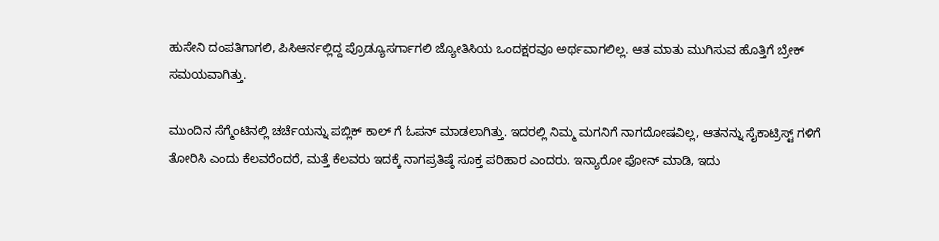ಹುಸೇನಿ ದಂಪತಿಗಾಗಲಿ, ಪಿಸಿಆರ್ನಲ್ಲಿದ್ದ ಪ್ರೊಡ್ಯೂಸರ್ಗಾಗಲಿ ಜ್ಯೋತಿಸಿಯ ಒಂದಕ್ಷರವೂ ಅರ್ಥವಾಗಲಿಲ್ಲ. ಆತ ಮಾತು ಮುಗಿಸುವ ಹೊತ್ತಿಗೆ ಬ್ರೇಕ್ ಸಮಯವಾಗಿತ್ತು.

ಮುಂದಿನ ಸೆಗ್ಮೆಂಟಿನಲ್ಲಿ ಚರ್ಚೆಯನ್ನು ಪಬ್ಲಿಕ್ ಕಾಲ್ ಗೆ ಓಪನ್ ಮಾಡಲಾಗಿತ್ತು. ಇದರಲ್ಲಿ ನಿಮ್ಮ ಮಗನಿಗೆ ನಾಗದೋಷವಿಲ್ಲ, ಆತನನ್ನು ಸೈಕಾಟ್ರಿಸ್ಟ್ ಗಳಿಗೆ ತೋರಿಸಿ ಎಂದು ಕೆಲವರೆಂದರೆ, ಮತ್ತೆ ಕೆಲವರು ಇದಕ್ಕೆ ನಾಗಪ್ರತಿಷ್ಠೆ ಸೂಕ್ತ ಪರಿಹಾರ ಎಂದರು. ಇನ್ಯಾರೋ ಫೋನ್ ಮಾಡಿ, ಇದು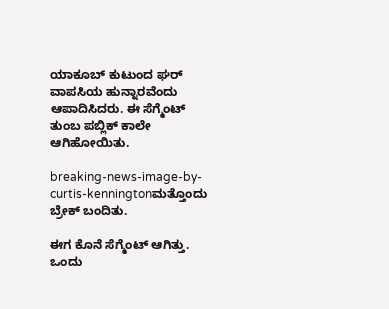ಯಾಕೂಬ್ ಕುಟುಂದ ಘರ್ ವಾಪಸಿಯ ಹುನ್ನಾರವೆಂದು ಆಪಾದಿಸಿದರು. ಈ ಸೆಗ್ಮೆಂಟ್ ತುಂಬ ಪಬ್ಲಿಕ್ ಕಾಲೇ ಆಗಿಹೋಯಿತು.

breaking-news-image-by-curtis-kenningtonಮತ್ತೊಂದು ಬ್ರೇಕ್ ಬಂದಿತು.

ಈಗ ಕೊನೆ ಸೆಗ್ಮೆಂಟ್ ಆಗಿತ್ತು. ಒಂದು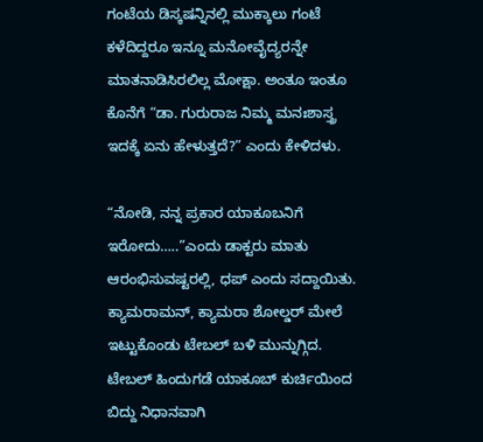ಗಂಟೆಯ ಡಿಸ್ಕಷನ್ನಿನಲ್ಲಿ ಮುಕ್ಕಾಲು ಗಂಟೆ ಕಳೆದಿದ್ದರೂ ಇನ್ನೂ ಮನೋವೈದ್ಯರನ್ನೇ ಮಾತನಾಡಿಸಿರಲಿಲ್ಲ ಮೋಕ್ಷಾ. ಅಂತೂ ಇಂತೂ ಕೊನೆಗೆ “ಡಾ. ಗುರುರಾಜ ನಿಮ್ಮ ಮನಃಶಾಸ್ತ್ರ ಇದಕ್ಕೆ ಏನು ಹೇಳುತ್ತದೆ?” ಎಂದು ಕೇಳಿದಳು.

“ನೋಡಿ, ನನ್ನ ಪ್ರಕಾರ ಯಾಕೂಬನಿಗೆ ಇರೋದು…..”ಎಂದು ಡಾಕ್ಟರು ಮಾತು ಆರಂಭಿಸುವಷ್ಟರಲ್ಲಿ, ಧಪ್ ಎಂದು ಸದ್ದಾಯಿತು. ಕ್ಯಾಮರಾಮನ್, ಕ್ಯಾಮರಾ ಶೋಲ್ಡರ್ ಮೇಲೆ ಇಟ್ಟುಕೊಂಡು ಟೇಬಲ್ ಬಳಿ ಮುನ್ನುಗ್ಗಿದ. ಟೇಬಲ್ ಹಿಂದುಗಡೆ ಯಾಕೂಬ್ ಕುರ್ಚಿಯಿಂದ ಬಿದ್ದು ನಿಧಾನವಾಗಿ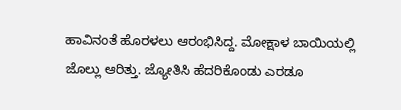ಹಾವಿನಂತೆ ಹೊರಳಲು ಆರಂಭಿಸಿದ್ದ. ಮೋಕ್ಷಾಳ ಬಾಯಿಯಲ್ಲಿ ಜೊಲ್ಲು ಆರಿತ್ತು. ಜ್ಯೋತಿಸಿ ಹೆದರಿಕೊಂಡು ಎರಡೂ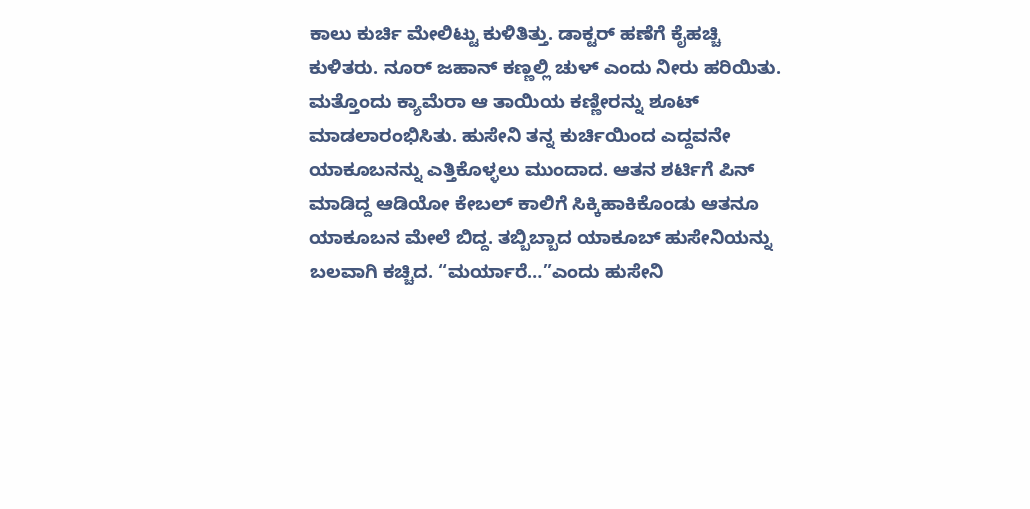ಕಾಲು ಕುರ್ಚಿ ಮೇಲಿಟ್ಟು ಕುಳಿತಿತ್ತು. ಡಾಕ್ಟರ್ ಹಣೆಗೆ ಕೈಹಚ್ಚಿ ಕುಳಿತರು. ನೂರ್ ಜಹಾನ್ ಕಣ್ಣಲ್ಲಿ ಚುಳ್ ಎಂದು ನೀರು ಹರಿಯಿತು. ಮತ್ತೊಂದು ಕ್ಯಾಮೆರಾ ಆ ತಾಯಿಯ ಕಣ್ಣೀರನ್ನು ಶೂಟ್ ಮಾಡಲಾರಂಭಿಸಿತು. ಹುಸೇನಿ ತನ್ನ ಕುರ್ಚಿಯಿಂದ ಎದ್ದವನೇ ಯಾಕೂಬನನ್ನು ಎತ್ತಿಕೊಳ್ಳಲು ಮುಂದಾದ. ಆತನ ಶರ್ಟಿಗೆ ಪಿನ್ ಮಾಡಿದ್ದ ಆಡಿಯೋ ಕೇಬಲ್ ಕಾಲಿಗೆ ಸಿಕ್ಕಿಹಾಕಿಕೊಂಡು ಆತನೂ ಯಾಕೂಬನ ಮೇಲೆ ಬಿದ್ದ. ತಬ್ಬಿಬ್ಬಾದ ಯಾಕೂಬ್ ಹುಸೇನಿಯನ್ನು ಬಲವಾಗಿ ಕಚ್ಚಿದ. “ಮರ್ಯಾರೆ…”ಎಂದು ಹುಸೇನಿ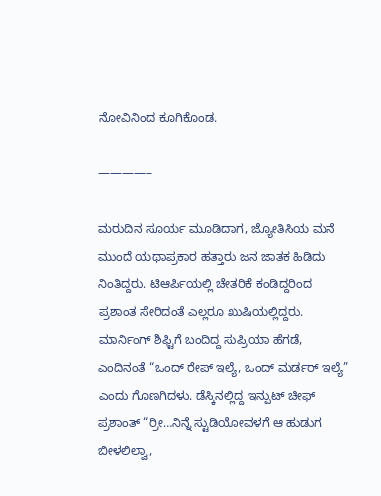ನೋವಿನಿಂದ ಕೂಗಿಕೊಂಡ.

————–

ಮರುದಿನ ಸೂರ್ಯ ಮೂಡಿದಾಗ, ಜ್ಯೋತಿಸಿಯ ಮನೆ ಮುಂದೆ ಯಥಾಪ್ರಕಾರ ಹತ್ತಾರು ಜನ ಜಾತಕ ಹಿಡಿದು ನಿಂತಿದ್ದರು. ಟಿಆರ್ಪಿಯಲ್ಲಿ ಚೇತರಿಕೆ ಕಂಡಿದ್ದರಿಂದ ಪ್ರಶಾಂತ ಸೇರಿದಂತೆ ಎಲ್ಲರೂ ಖುಷಿಯಲ್ಲಿದ್ದರು. ಮಾರ್ನಿಂಗ್ ಶಿಫ್ಟಿಗೆ ಬಂದಿದ್ದ ಸುಪ್ರಿಯಾ ಹೆಗಡೆ, ಎಂದಿನಂತೆ “ಒಂದ್ ರೇಪ್ ಇಲ್ಯೆ, ಒಂದ್ ಮರ್ಡರ್ ಇಲ್ಯೆ” ಎಂದು ಗೊಣಗಿದಳು. ಡೆಸ್ಕಿನಲ್ಲಿದ್ದ ಇನ್ಪುಟ್ ಚೀಫ್ ಪ್ರಶಾಂತ್ “ರ್ರೀ…ನಿನ್ನೆ ಸ್ಟುಡಿಯೋವಳಗೆ ಆ ಹುಡುಗ ಬೀಳಲಿಲ್ವಾ,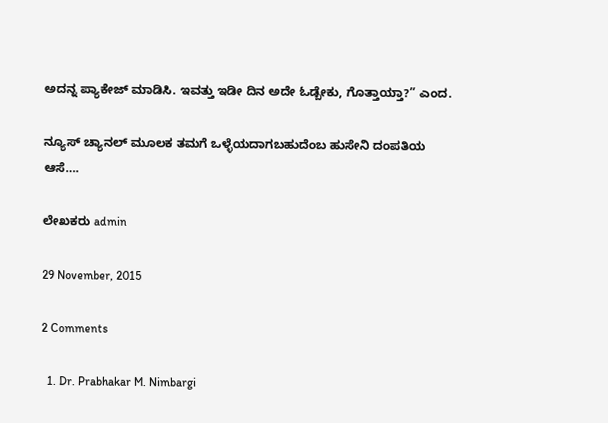ಅದನ್ನ ಪ್ಯಾಕೇಜ್ ಮಾಡಿಸಿ. ಇವತ್ತು ಇಡೀ ದಿನ ಅದೇ ಓಡ್ಬೇಕು, ಗೊತ್ತಾಯ್ತಾ?” ಎಂದ.

ನ್ಯೂಸ್ ಚ್ಯಾನಲ್ ಮೂಲಕ ತಮಗೆ ಒಳ್ಳೆಯದಾಗಬಹುದೆಂಬ ಹುಸೇನಿ ದಂಪತಿಯ ಆಸೆ….

ಲೇಖಕರು admin

29 November, 2015

2 Comments

  1. Dr. Prabhakar M. Nimbargi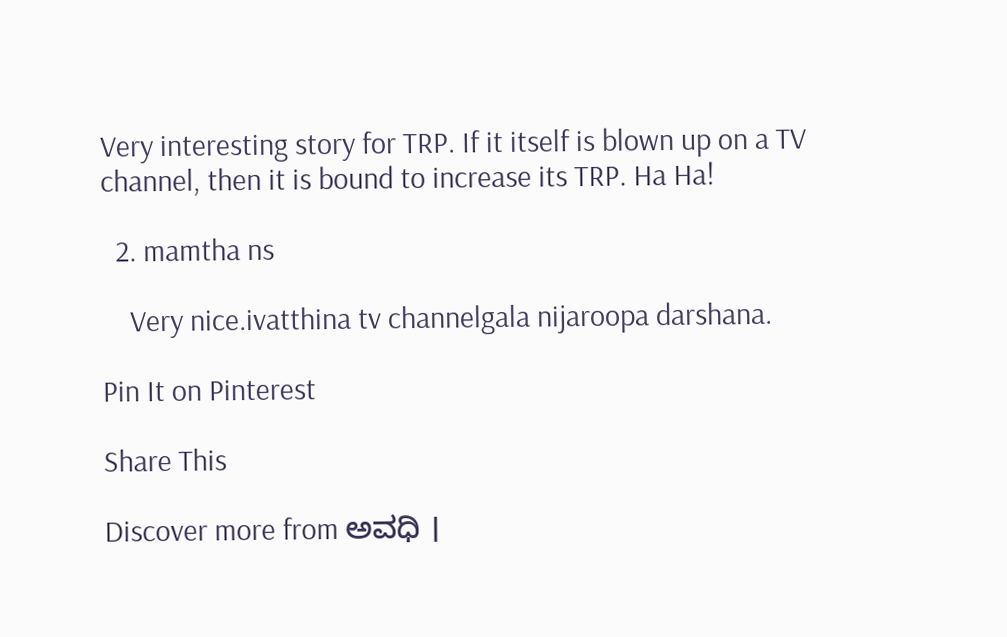Very interesting story for TRP. If it itself is blown up on a TV channel, then it is bound to increase its TRP. Ha Ha!

  2. mamtha ns

    Very nice.ivatthina tv channelgala nijaroopa darshana.

Pin It on Pinterest

Share This

Discover more from ಅವಧಿ ।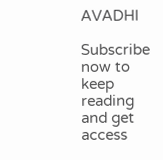AVADHI

Subscribe now to keep reading and get access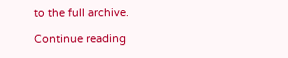to the full archive.

Continue reading